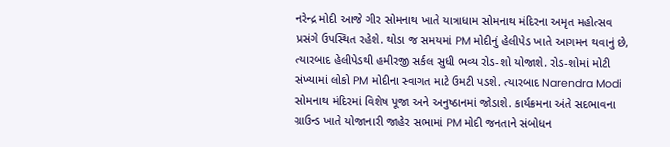નરેન્દ્ર મોદી આજે ગીર સોમનાથ ખાતે યાત્રાધામ સોમનાથ મંદિરના અમૃત મહોત્સવ પ્રસંગે ઉપસ્થિત રહેશે. થોડા જ સમયમાં PM મોદીનું હેલીપેડ ખાતે આગમન થવાનું છે, ત્યારબાદ હેલીપેડથી હમીરજી સર્કલ સુધી ભવ્ય રોડ-શો યોજાશે. રોડ-શોમાં મોટી સંખ્યામાં લોકો PM મોદીના સ્વાગત માટે ઉમટી પડશે. ત્યારબાદ Narendra Modi સોમનાથ મંદિરમાં વિશેષ પૂજા અને અનુષ્ઠાનમાં જોડાશે. કાર્યક્રમના અંતે સદભાવના ગ્રાઉન્ડ ખાતે યોજાનારી જાહેર સભામાં PM મોદી જનતાને સંબોધન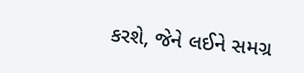કરશે, જેને લઈને સમગ્ર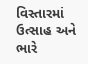વિસ્તારમાં ઉત્સાહ અને ભારે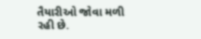તૈયારીઓ જોવા મળી રહી છે.